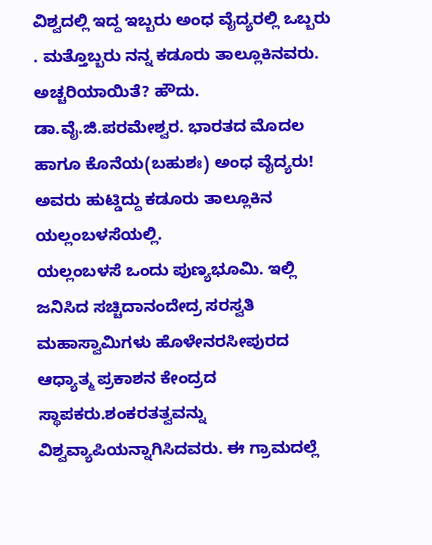ವಿಶ್ವದಲ್ಲಿ ಇದ್ದ ಇಬ್ಬರು ಅಂಧ ವೈದ್ಯರಲ್ಲಿ ಒಬ್ಬರು . ಮತ್ತೊಬ್ಬರು ನನ್ನ ಕಡೂರು ತಾಲ್ಲೂಕಿನವರು. ಅಚ್ಚರಿಯಾಯಿತೆ? ಹೌದು. ಡಾ.ವೈ.ಜಿ.ಪರಮೇಶ್ವರ. ಭಾರತದ ಮೊದಲ ಹಾಗೂ ಕೊನೆಯ(ಬಹುಶಃ) ಅಂಧ ವೈದ್ಯರು! ಅವರು ಹುಟ್ಡಿದ್ದು ಕಡೂರು ತಾಲ್ಲೂಕಿನ ಯಲ್ಲಂಬಳಸೆಯಲ್ಲಿ.
ಯಲ್ಲಂಬಳಸೆ ಒಂದು ಪುಣ್ಯಭೂಮಿ. ಇಲ್ಲಿ ಜನಿಸಿದ ಸಚ್ಚಿದಾನಂದೇದ್ರ ಸರಸ್ವತಿ ಮಹಾಸ್ವಾಮಿಗಳು ಹೊಳೇನರಸೀಪುರದ ಆಧ್ಯಾತ್ಮ ಪ್ರಕಾಶನ ಕೇಂದ್ರದ ಸ್ಥಾಪಕರು.ಶಂಕರತತ್ವವನ್ನು ವಿಶ್ವವ್ಯಾಪಿಯನ್ನಾಗಿಸಿದವರು. ಈ ಗ್ರಾಮದಲ್ಲೆ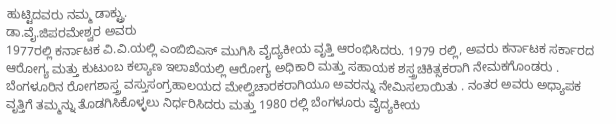ಹುಟ್ಟಿದವರು ನಮ್ಮ ಡಾಕ್ಟ್ರು.
ಡಾ.ವೈ.ಜಿಪರಮೇಶ್ವರ ಅವರು
1977ರಲ್ಲಿ ಕರ್ನಾಟಕ ವಿ.ವಿ.ಯಲ್ಲಿ ಎಂಬಿಬಿಎಸ್ ಮುಗಿಸಿ ವೈದ್ಯಕೀಯ ವೃತ್ತಿ ಆರಂಭಿಸಿದರು. 1979 ರಲ್ಲಿ, ಅವರು ಕರ್ನಾಟಕ ಸರ್ಕಾರದ ಆರೋಗ್ಯ ಮತ್ತು ಕುಟುಂಬ ಕಲ್ಯಾಣ ಇಲಾಖೆಯಲ್ಲಿ ಆರೋಗ್ಯ ಅಧಿಕಾರಿ ಮತ್ತು ಸಹಾಯಕ ಶಸ್ತ್ರಚಿಕಿತ್ಸಕರಾಗಿ ನೇಮಕಗೊಂಡರು . ಬೆಂಗಳೂರಿನ ರೋಗಶಾಸ್ತ್ರ ವಸ್ತುಸಂಗ್ರಹಾಲಯದ ಮೇಲ್ವಿಚಾರಕರಾಗಿಯೂ ಅವರನ್ನು ನೇಮಿಸಲಾಯಿತು . ನಂತರ ಅವರು ಅಧ್ಯಾಪಕ ವೃತ್ತಿಗೆ ತಮ್ಮನ್ನು ತೊಡಗಿಸಿಕೊಳ್ಳಲು ನಿರ್ಧರಿಸಿದರು ಮತ್ತು 1980 ರಲ್ಲಿ ಬೆಂಗಳೂರು ವೈದ್ಯಕೀಯ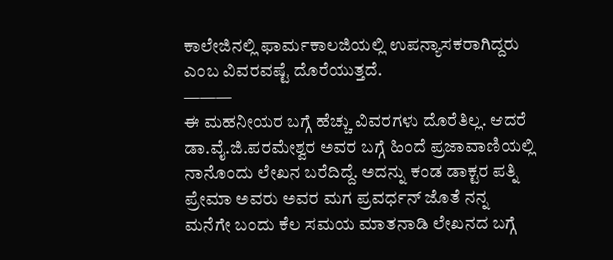ಕಾಲೇಜಿನಲ್ಲಿ ಫಾರ್ಮಕಾಲಜಿಯಲ್ಲಿ ಉಪನ್ಯಾಸಕರಾಗಿದ್ದರು ಎಂಬ ವಿವರವಷ್ಟೆ ದೊರೆಯುತ್ತದೆ.
———
ಈ ಮಹನೀಯರ ಬಗ್ಗೆ ಹೆಚ್ಚು ವಿವರಗಳು ದೊರೆತಿಲ್ಲ. ಆದರೆ ಡಾ.ವೈ.ಜಿ.ಪರಮೇಶ್ವರ ಅವರ ಬಗ್ಗೆ ಹಿಂದೆ ಪ್ರಜಾವಾಣಿಯಲ್ಲಿ ನಾನೊಂದು ಲೇಖನ ಬರೆದಿದ್ದೆ. ಅದನ್ನು ಕಂಡ ಡಾಕ್ಟರ ಪತ್ನಿ ಪ್ರೇಮಾ ಅವರು ಅವರ ಮಗ ಪ್ರವರ್ಧನ್ ಜೊತೆ ನನ್ನ ಮನೆಗೇ ಬಂದು ಕೆಲ ಸಮಯ ಮಾತನಾಡಿ ಲೇಖನದ ಬಗ್ಗೆ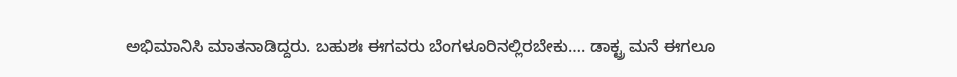ಅಭಿಮಾನಿಸಿ ಮಾತನಾಡಿದ್ದರು. ಬಹುಶಃ ಈಗವರು ಬೆಂಗಳೂರಿನಲ್ಲಿರಬೇಕು…. ಡಾಕ್ಟ್ರ ಮನೆ ಈಗಲೂ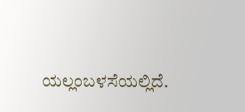ಯಲ್ಲಂಬಳಸೆಯಲ್ಲಿದೆ.